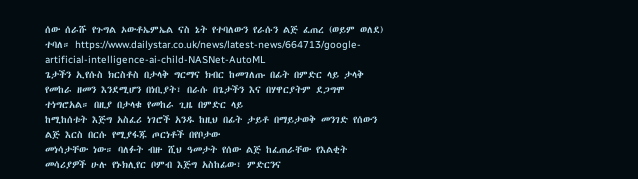ሰው ሰራሹ የጉግል ኦውቶኤምኤል ናስ ኔት የተባለውን የራሱን ልጅ ፈጠረ (ወይም ወለደ) ተባለ። https://www.dailystar.co.uk/news/latest-news/664713/google-artificial-intelligence-ai-child-NASNet-AutoML
ጌታችን ኢየሱስ ክርስቶስ በታላቅ ግርማና ክብር ከመገለጡ በፊት በምድር ላይ ታላቅ
የመከራ ዘመን እንደሚሆን በነቢያት፣ በራሱ በጌታችን እና በሃዋርያትም ደጋግሞ ተነግሮአል። በዚያ በታላቁ የመከራ ጊዜ በምድር ላይ
ከሚከሰቱት እጅግ አስፈሪ ነገሮች አንዱ ከዚህ በፊት ታይቶ በማይታወቅ መንገድ የሰውን ልጅ እርስ በርሱ የሚያፋጁ ጦርነቶች በየቦታው
መነሳታቸው ነው። ባለፉት ብዙ ሺህ ዓመታት የሰው ልጅ ከፈጠራቸው የእልቂት መሳሪያዎች ሁሉ የኑክሊየር ቦምብ እጅግ አስከፊው፣ ምድርንና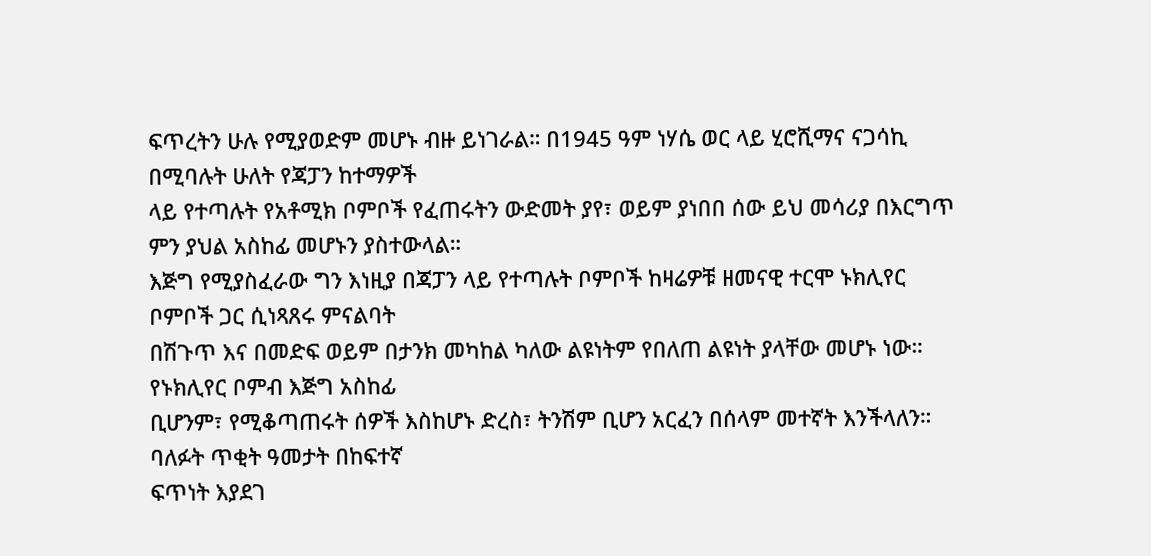ፍጥረትን ሁሉ የሚያወድም መሆኑ ብዙ ይነገራል። በ1945 ዓም ነሃሴ ወር ላይ ሂሮሺማና ናጋሳኪ በሚባሉት ሁለት የጃፓን ከተማዎች
ላይ የተጣሉት የአቶሚክ ቦምቦች የፈጠሩትን ውድመት ያየ፣ ወይም ያነበበ ሰው ይህ መሳሪያ በእርግጥ ምን ያህል አስከፊ መሆኑን ያስተውላል።
እጅግ የሚያስፈራው ግን እነዚያ በጃፓን ላይ የተጣሉት ቦምቦች ከዛሬዎቹ ዘመናዊ ተርሞ ኑክሊየር ቦምቦች ጋር ሲነጻጸሩ ምናልባት
በሽጉጥ እና በመድፍ ወይም በታንክ መካከል ካለው ልዩነትም የበለጠ ልዩነት ያላቸው መሆኑ ነው። የኑክሊየር ቦምብ እጅግ አስከፊ
ቢሆንም፣ የሚቆጣጠሩት ሰዎች እስከሆኑ ድረስ፣ ትንሽም ቢሆን አርፈን በሰላም መተኛት እንችላለን። ባለፉት ጥቂት ዓመታት በከፍተኛ
ፍጥነት እያደገ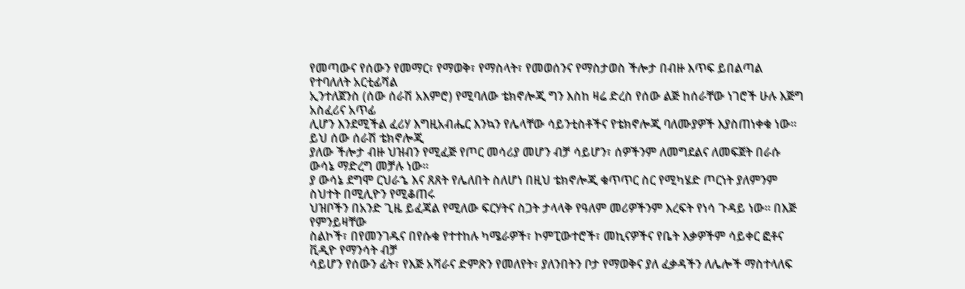የመጣውና የሰውን የመማር፣ የማወቅ፣ የማስላት፣ የመወሰንና የማስታወስ ችሎታ በብዙ እጥፍ ይበልጣል የተባለለት አርቲፊሻል
ኢንተለጀንስ (ሰው ሰራሽ አእምሮ) የሚባለው ቴክኖሎጂ ግን እስከ ዛሬ ድረስ የሰው ልጅ ከሰራቸው ነገሮች ሁሉ እጅግ አስፈሪና አጥፊ
ሊሆን እንደሚችል ፈሪሃ እግዚአብሔር እንኳን የሌላቸው ሳይንቲስቶችና የቴክኖሎጂ ባለሙያዎች እያስጠነቀቁ ነው። ይህ ሰው ሰራሽ ቴክኖሎጂ
ያለው ችሎታ ብዙ ህዝብን የሚፈጅ የጦር መሳሪያ መሆን ብቻ ሳይሆን፣ ሰዎችንም ለመግደልና ለመፍጀት በራሱ ውሳኔ ማድረግ መቻሉ ነው።
ያ ውሳኔ ደግሞ ርህራኄ እና ጸጸት የሌለበት ስለሆነ በዚህ ቴክኖሎጂ ቁጥጥር ስር የሚካሄድ ጦርነት ያለምንም ስህተት በሚሊዮን የሚቆጠሩ
ህዝቦችን በአንድ ጊዜ ይፈጃል የሚለው ፍርሃትና ስጋት ታላላቅ የዓለም መሪዎችንም እረፍት የነሳ ጉዳይ ነው። በእጅ የምንይዛቸው
ስልኮች፣ በየመንገዱና በየሱቁ የተተከሉ ካሜራዎች፣ ኮምፒውተሮች፣ መኪናዎችና የቤት እቃዎችም ሳይቀር ፎቶና ቪዲዮ የማንሳት ብቻ
ሳይሆን የሰውን ፊት፣ የእጅ አሻራና ድምጽን የመለየት፣ ያለንበትን ቦታ የማወቅና ያለ ፈቃዳችን ለሌሎች ማስተላለፍ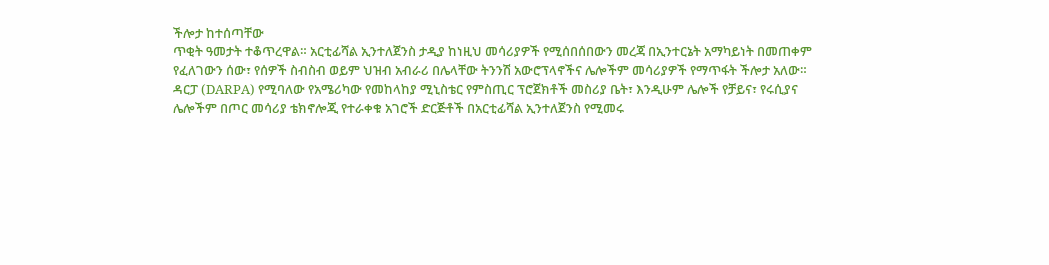ችሎታ ከተሰጣቸው
ጥቂት ዓመታት ተቆጥረዋል። አርቲፊሻል ኢንተለጀንስ ታዲያ ከነዚህ መሳሪያዎች የሚሰበሰበውን መረጃ በኢንተርኔት አማካይነት በመጠቀም
የፈለገውን ሰው፣ የሰዎች ስብስብ ወይም ህዝብ አብራሪ በሌላቸው ትንንሽ አውሮፕላኖችና ሌሎችም መሳሪያዎች የማጥፋት ችሎታ አለው።
ዳርፓ (DARPA) የሚባለው የአሜሪካው የመከላከያ ሚኒስቴር የምስጢር ፕሮጀክቶች መስሪያ ቤት፣ እንዲሁም ሌሎች የቻይና፣ የሩሲያና
ሌሎችም በጦር መሳሪያ ቴክኖሎጂ የተራቀቁ አገሮች ድርጅቶች በአርቲፊሻል ኢንተለጀንስ የሚመሩ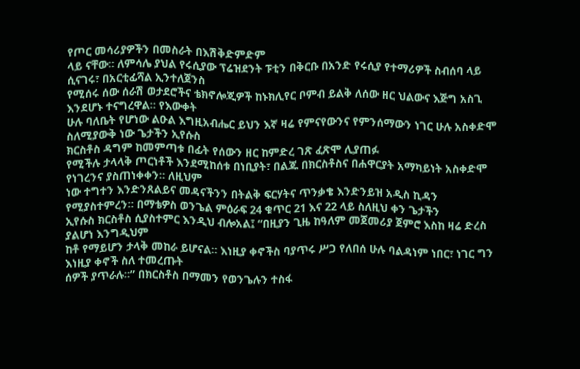የጦር መሳሪያዎችን በመስራት በእሽቅድምድም
ላይ ናቸው። ለምሳሌ ያህል የሩሲያው ፕሬዝደንት ፑቲን በቅርቡ በአንድ የሩሲያ የተማሪዎች ስብሰባ ላይ ሲናገሩ፣ በአርቲፊሻል ኢንተለጀንስ
የሚሰሩ ሰው ሰራሽ ወታደሮችና ቴክኖሎጂዎች ከኑክሊየር ቦምብ ይልቅ ለሰው ዘር ህልውና እጅግ አስጊ እንደሆኑ ተናግረዋል። የእውቀት
ሁሉ ባለቤት የሆነው ልዑል እግዚአብሔር ይህን እኛ ዛሬ የምናየውንና የምንሰማውን ነገር ሁሉ አስቀድሞ ስለሚያውቅ ነው ጌታችን ኢየሱስ
ክርስቶስ ዳግም ከመምጣቱ በፊት የሰውን ዘር ከምድረ ገጽ ፈጽሞ ሊያጠፉ
የሚችሉ ታላላቅ ጦርነቶች እንደሚከሰቱ በነቢያት፣ በልጁ በክርስቶስና በሐዋርያት አማካይነት አስቀድሞ የነገረንና ያስጠነቀቀን። ለዚህም
ነው ተግተን እንድንጸልይና መዳናችንን በትልቅ ፍርሃትና ጥንቃቄ እንድንይዝ አዲስ ኪዳን የሚያስተምረን። በማቴዎስ ወንጌል ምዕራፍ 24 ቁጥር 21 እና 22 ላይ ስለዚህ ቀን ጌታችን
ኢየሱስ ክርስቶስ ሲያስተምር እንዲህ ብሎአል፤ “በዚያን ጊዜ ከዓለም መጀመሪያ ጀምሮ እስከ ዛሬ ድረስ ያልሆነ እንግዲህም
ከቶ የማይሆን ታላቅ መከራ ይሆናል። እነዚያ ቀኖችስ ባያጥሩ ሥጋ የለበሰ ሁሉ ባልዳነም ነበር፣ ነገር ግን እነዚያ ቀኖች ስለ ተመረጡት
ሰዎች ያጥራሉ።” በክርስቶስ በማመን የወንጌሉን ተስፋ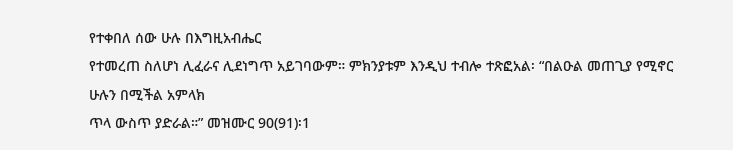የተቀበለ ሰው ሁሉ በእግዚአብሔር
የተመረጠ ስለሆነ ሊፈራና ሊደነግጥ አይገባውም። ምክንያቱም እንዲህ ተብሎ ተጽፎአል፡ “በልዑል መጠጊያ የሚኖር ሁሉን በሚችል አምላክ
ጥላ ውስጥ ያድራል።” መዝሙር 90(91)፡1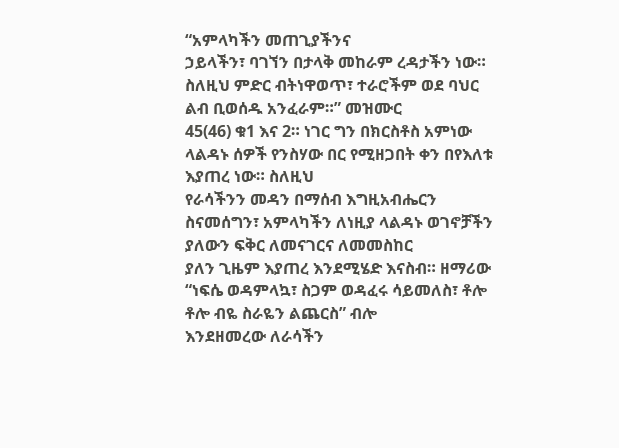“አምላካችን መጠጊያችንና
ኃይላችን፣ ባገኘን በታላቅ መከራም ረዳታችን ነው። ስለዚህ ምድር ብትነዋወጥ፣ ተራሮችም ወደ ባህር ልብ ቢወሰዱ አንፈራም።” መዝሙር
45(46) ቁ1 እና 2። ነገር ግን በክርስቶስ አምነው ላልዳኑ ሰዎች የንስሃው በር የሚዘጋበት ቀን በየእለቱ እያጠረ ነው። ስለዚህ
የራሳችንን መዳን በማሰብ እግዚአብሔርን ስናመሰግን፣ አምላካችን ለነዚያ ላልዳኑ ወገኖቻችን ያለውን ፍቅር ለመናገርና ለመመስከር
ያለን ጊዜም እያጠረ እንደሚሄድ እናስብ። ዘማሪው “ነፍሴ ወዳምላኳ፣ ስጋም ወዳፈሩ ሳይመለስ፣ ቶሎ ቶሎ ብዬ ስራዬን ልጨርስ” ብሎ
እንደዘመረው ለራሳችን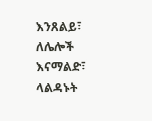እንጸልይ፣ ለሌሎች እናማልድ፣ ላልዳኑት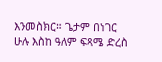እንመስክር። ጌታም በነገር ሁሉ እስከ ዓለም ፍጻሜ ድረስ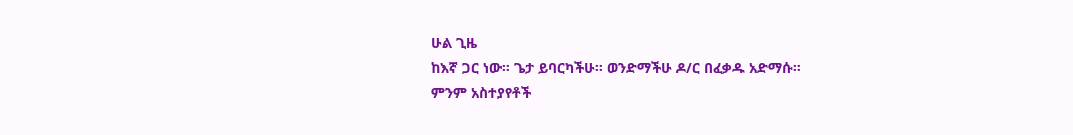ሁል ጊዜ
ከእኛ ጋር ነው። ጌታ ይባርካችሁ። ወንድማችሁ ዶ/ር በፈቃዱ አድማሱ።
ምንም አስተያየቶች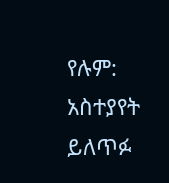የሉም:
አስተያየት ይለጥፉ